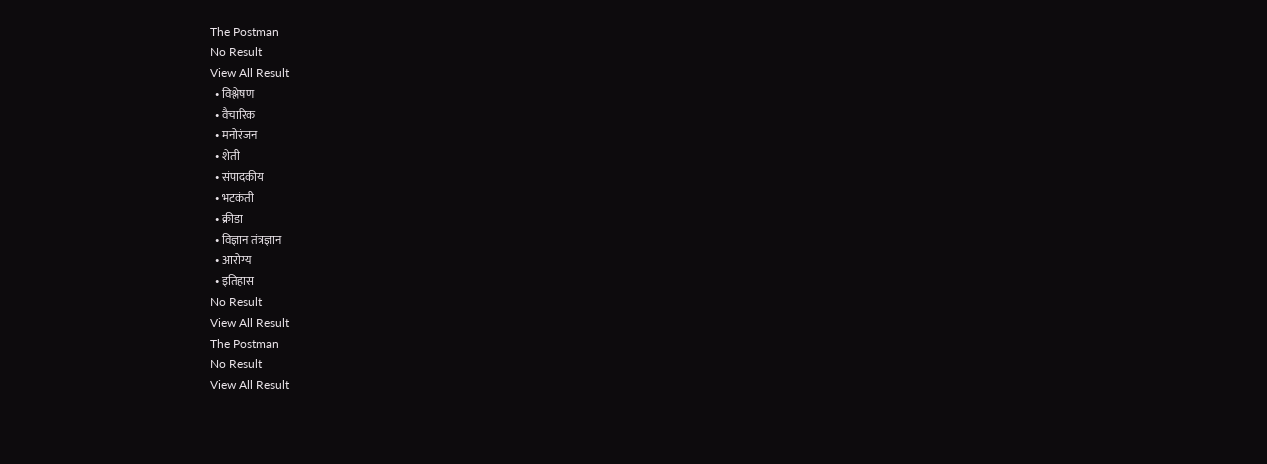The Postman
No Result
View All Result
  • विश्लेषण
  • वैचारिक
  • मनोरंजन
  • शेती
  • संपादकीय
  • भटकंती
  • क्रीडा
  • विज्ञान तंत्रज्ञान
  • आरोग्य
  • इतिहास
No Result
View All Result
The Postman
No Result
View All Result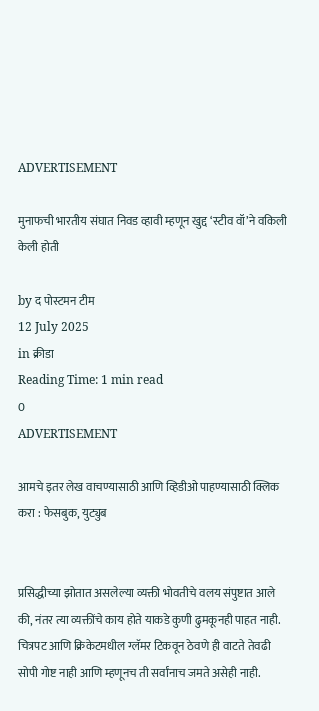ADVERTISEMENT

मुनाफची भारतीय संघात निवड व्हावी म्हणून खुद्द ‘स्टीव वॉ’ने वकिली केली होती

by द पोस्टमन टीम
12 July 2025
in क्रीडा
Reading Time: 1 min read
0
ADVERTISEMENT

आमचे इतर लेख वाचण्यासाठी आणि व्हिडीओ पाहण्यासाठी क्लिक करा : फेसबुक, युट्युब


प्रसिद्धीच्या झोतात असलेल्या व्यक्ती भोवतीचे वलय संपुष्टात आले की, नंतर त्या व्यक्तींचे काय होते याकडे कुणी ढुमकूनही पाहत नाही. चित्रपट आणि क्रिकेटमधील ग्लॅमर टिकवून ठेवणे ही वाटते तेवढी सोपी गोष्ट नाही आणि म्हणूनच ती सर्वांनाच जमते असेही नाही.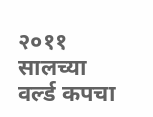२०११ सालच्या वर्ल्ड कपचा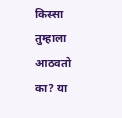किस्सा तुम्हाला आठवतो का? या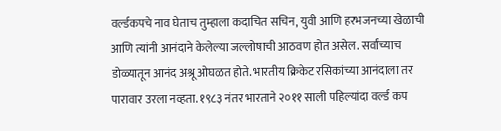वर्ल्डकपचे नाव घेताच तुम्हाला कदाचित सचिन, युवी आणि हरभजनच्या खेळाची आणि त्यांनी आनंदाने केलेल्या जल्लोषाची आठवण होत असेल. सर्वांच्याच डोळ्यातून आनंद अश्रू ओघळत होते. भारतीय क्रिकेट रसिकांच्या आनंदाला तर पारावार उरला नव्हता. १९८३ नंतर भारताने २०११ साली पहिल्यांदा वर्ल्ड कप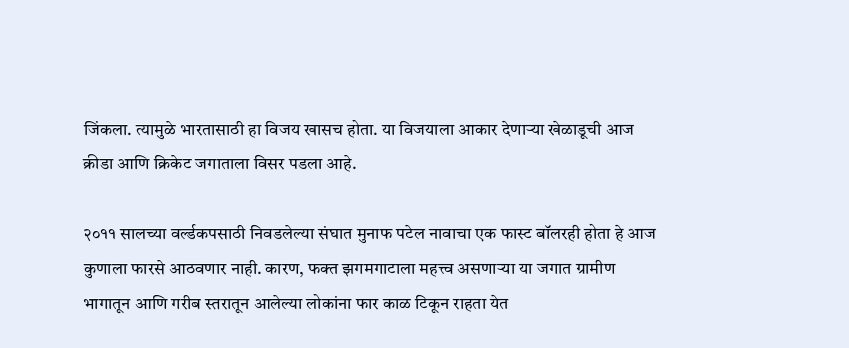जिंकला. त्यामुळे भारतासाठी हा विजय खासच होता. या विजयाला आकार देणाऱ्या खेळाडूची आज क्रीडा आणि क्रिकेट जगाताला विसर पडला आहे.

२०११ सालच्या वर्ल्डकपसाठी निवडलेल्या संघात मुनाफ पटेल नावाचा एक फास्ट बॉलरही होता हे आज कुणाला फारसे आठवणार नाही. कारण, फक्त झगमगाटाला महत्त्व असणाऱ्या या जगात ग्रामीण भागातून आणि गरीब स्तरातून आलेल्या लोकांना फार काळ टिकून राहता येत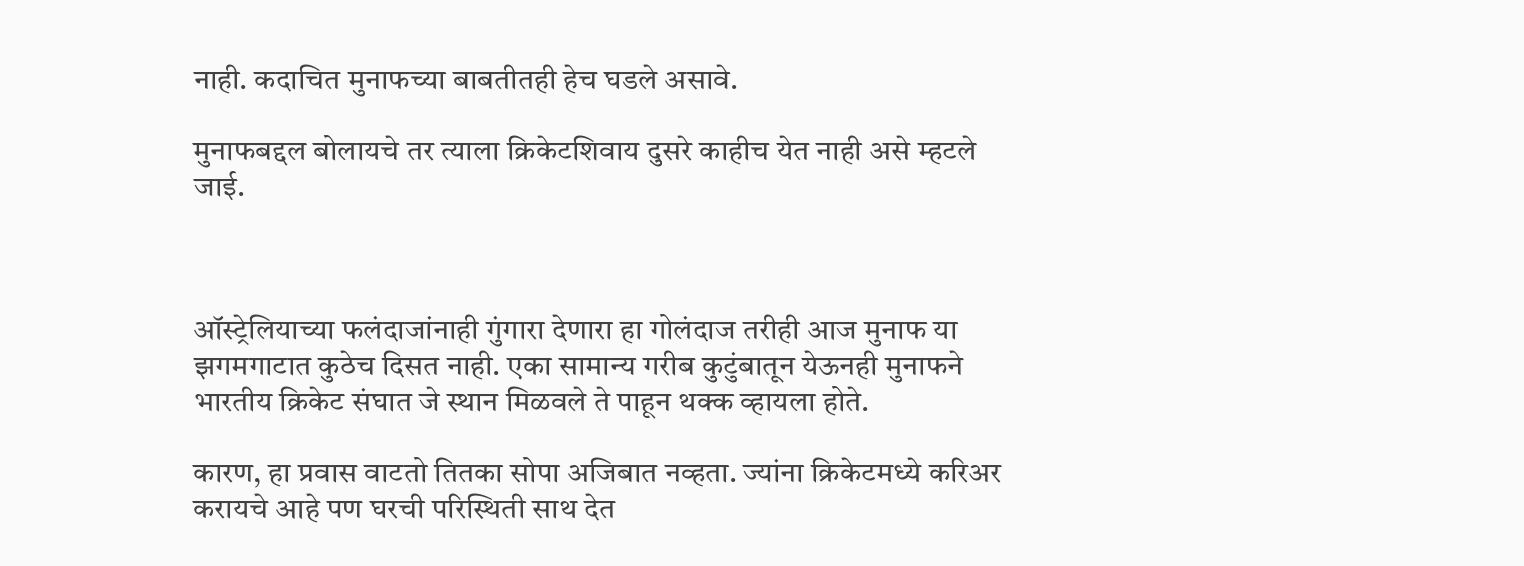नाही. कदाचित मुनाफच्या बाबतीतही हेच घडले असावे.

मुनाफबद्दल बोलायचे तर त्याला क्रिकेटशिवाय दुसरे काहीच येत नाही असे म्हटले जाई.



ऑस्ट्रेलियाच्या फलंदाजांनाही गुंगारा देणारा हा गोलंदाज तरीही आज मुनाफ या झगमगाटात कुठेच दिसत नाही. एका सामान्य गरीब कुटुंबातून येऊनही मुनाफने भारतीय क्रिकेट संघात जे स्थान मिळवले ते पाहून थक्क व्हायला होते.

कारण, हा प्रवास वाटतो तितका सोपा अजिबात नव्हता. ज्यांना क्रिकेटमध्ये करिअर करायचे आहे पण घरची परिस्थिती साथ देत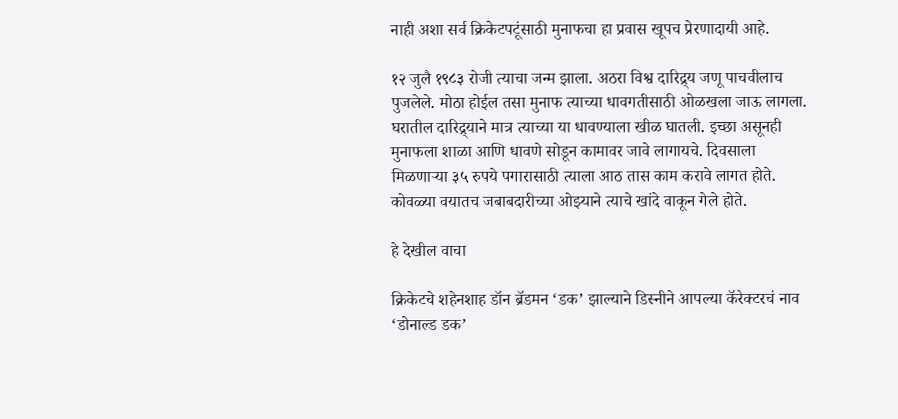नाही अशा सर्व क्रिकेटपटूंसाठी मुनाफचा हा प्रवास खूपच प्रेरणादायी आहे.

१२ जुलै १९८३ रोजी त्याचा जन्म झाला. अठरा विश्व दारिद्र्य जणू पाचवीलाच पुजलेले. मोठा होईल तसा मुनाफ त्याच्या धावगतीसाठी ओळखला जाऊ लागला. घरातील दारिद्र्याने मात्र त्याच्या या धावण्याला खीळ घातली. इच्छा असूनही मुनाफला शाळा आणि धावणे सोडून कामावर जावे लागायचे. दिवसाला मिळणाऱ्या ३५ रुपये पगारासाठी त्याला आठ तास काम करावे लागत होते. कोवळ्या वयातच जबाबदारीच्या ओझ्याने त्याचे खांदे वाकून गेले होते.

हे देखील वाचा

क्रिकेटचे शहेनशाह डॉन ब्रॅडमन ‘डक’ झाल्याने डिस्नीने आपल्या कॅरेक्टरचं नाव ‘डोनाल्ड डक’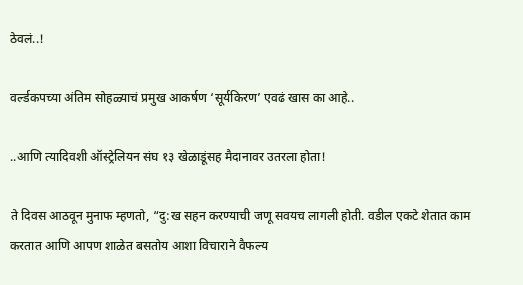ठेवलं..!

वर्ल्डकपच्या अंतिम सोहळ्याचं प्रमुख आकर्षण ‘सूर्यकिरण’ एवढं खास का आहे..

..आणि त्यादिवशी ऑस्ट्रेलियन संघ १३ खेळाडूंसह मैदानावर उतरला होता!

ते दिवस आठवून मुनाफ म्हणतो, “दु:ख सहन करण्याची जणू सवयच लागली होती. वडील एकटे शेतात काम करतात आणि आपण शाळेत बसतोय आशा विचाराने वैफल्य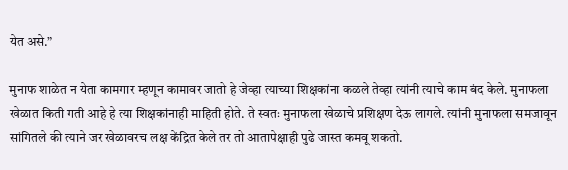येत असे.”

मुनाफ शाळेत न येता कामगार म्हणून कामावर जातो हे जेव्हा त्याच्या शिक्षकांना कळले तेव्हा त्यांनी त्याचे काम बंद केले. मुनाफला खेळात किती गती आहे हे त्या शिक्षकांनाही माहिती होते. ते स्वतः मुनाफला खेळाचे प्रशिक्षण देऊ लागले. त्यांनी मुनाफला समजावून सांगितले की त्याने जर खेळावरच लक्ष केंद्रित केले तर तो आतापेक्षाही पुढे जास्त कमवू शकतो.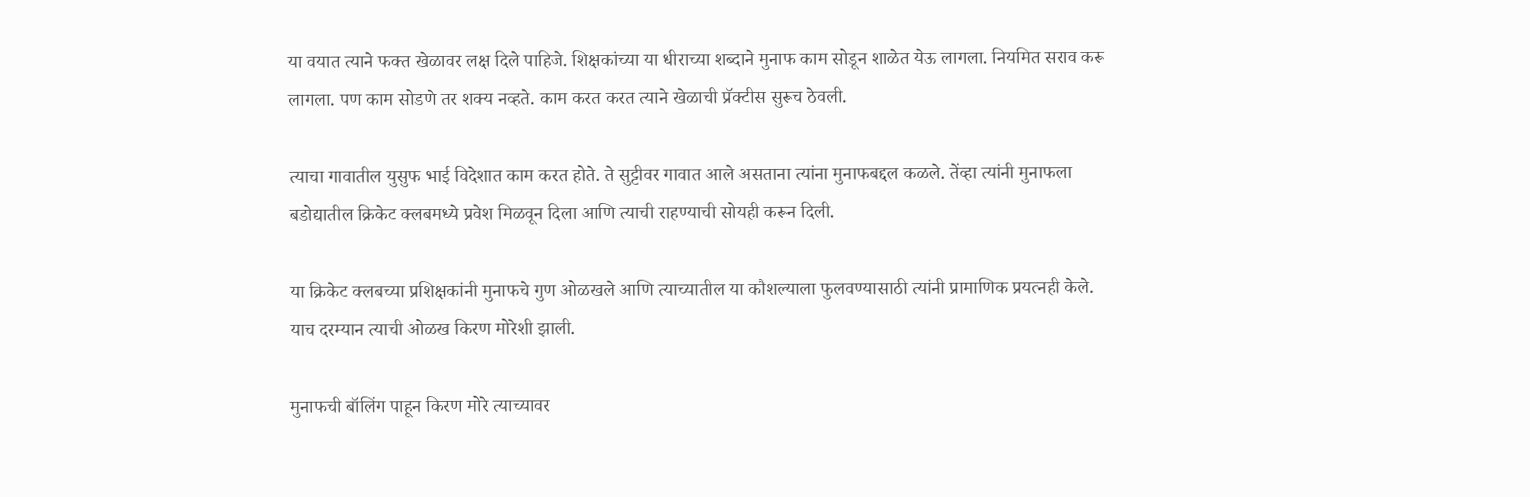या वयात त्याने फक्त खेळावर लक्ष दिले पाहिजे. शिक्षकांच्या या धीराच्या शब्दाने मुनाफ काम सोडून शाळेत येऊ लागला. नियमित सराव करू लागला. पण काम सोडणे तर शक्य नव्हते. काम करत करत त्याने खेळाची प्रॅक्टीस सुरूच ठेवली.

त्याचा गावातील युसुफ भाई विदेशात काम करत होते. ते सुट्टीवर गावात आले असताना त्यांना मुनाफबद्दल कळले. तेंव्हा त्यांनी मुनाफला बडोद्यातील क्रिकेट क्लबमध्ये प्रवेश मिळवून दिला आणि त्याची राहण्याची सोयही करून दिली.

या क्रिकेट क्लबच्या प्रशिक्षकांनी मुनाफचे गुण ओळखले आणि त्याच्यातील या कौशल्याला फुलवण्यासाठी त्यांनी प्रामाणिक प्रयत्नही केले. याच दरम्यान त्याची ओळख किरण मोरेशी झाली.

मुनाफची बॉलिंग पाहून किरण मोरे त्याच्यावर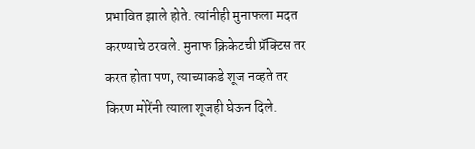प्रभावित झाले होते. त्यांनीही मुनाफला मदत करण्याचे ठरवले. मुनाफ क्रिकेटची प्रॅक्टिस तर करत होता पण, त्याच्याकडे शूज नव्हते तर किरण मोरेंनी त्याला शूजही घेऊन दिले.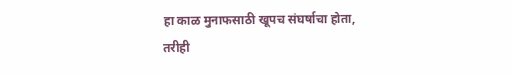हा काळ मुनाफसाठी खूपच संघर्षाचा होता, तरीही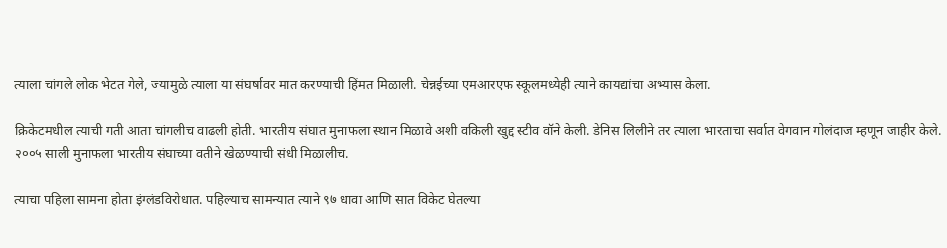त्याला चांगले लोक भेटत गेले, ज्यामुळे त्याला या संघर्षावर मात करण्याची हिंमत मिळाली. चेन्नईच्या एमआरएफ स्कूलमध्येही त्याने कायद्यांचा अभ्यास केला.

क्रिकेटमधील त्याची गती आता चांगलीच वाढली होती. भारतीय संघात मुनाफला स्थान मिळावे अशी वकिली खुद्द स्टीव वॉने केली. डेनिस लिलीने तर त्याला भारताचा सर्वात वेगवान गोलंदाज म्हणून जाहीर केले. २००५ साली मुनाफला भारतीय संघाच्या वतीने खेळण्याची संधी मिळालीच.

त्याचा पहिला सामना होता इंग्लंडविरोधात. पहिल्याच सामन्यात त्याने ९७ धावा आणि सात विकेट घेतल्या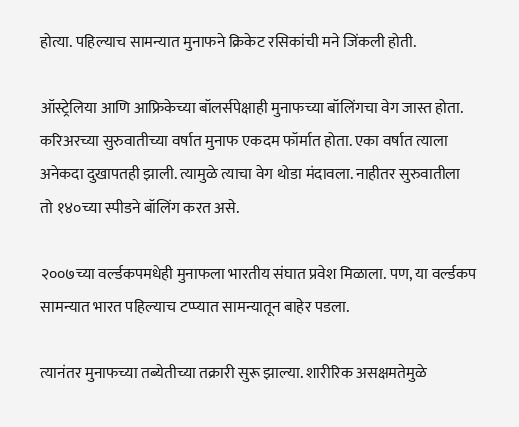होत्या. पहिल्याच सामन्यात मुनाफने क्रिकेट रसिकांची मने जिंकली होती.

ऑस्ट्रेलिया आणि आफ्रिकेच्या बॉलर्सपेक्षाही मुनाफच्या बॉलिंगचा वेग जास्त होता. करिअरच्या सुरुवातीच्या वर्षात मुनाफ एकदम फॉर्मात होता. एका वर्षात त्याला अनेकदा दुखापतही झाली. त्यामुळे त्याचा वेग थोडा मंदावला. नाहीतर सुरुवातीला तो १४०च्या स्पीडने बॉलिंग करत असे.

२००७च्या वर्ल्डकपमधेही मुनाफला भारतीय संघात प्रवेश मिळाला. पण, या वर्ल्डकप सामन्यात भारत पहिल्याच टप्प्यात सामन्यातून बाहेर पडला.

त्यानंतर मुनाफच्या तब्येतीच्या तक्रारी सुरू झाल्या. शारीरिक असक्षमतेमुळे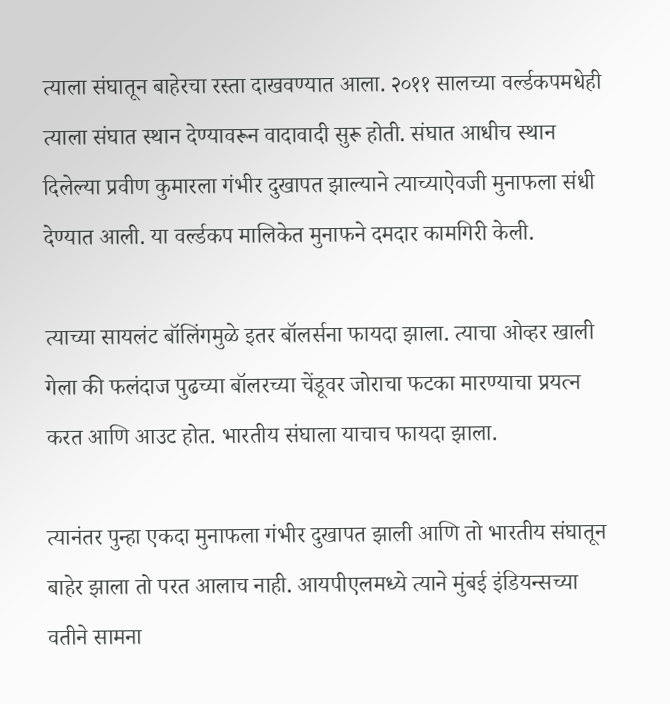त्याला संघातून बाहेरचा रस्ता दाखवण्यात आला. २०११ सालच्या वर्ल्डकपमधेही त्याला संघात स्थान देण्यावरून वादावादी सुरू होती. संघात आधीच स्थान दिलेल्या प्रवीण कुमारला गंभीर दुखापत झाल्याने त्याच्याऐवजी मुनाफला संधी देण्यात आली. या वर्ल्डकप मालिकेत मुनाफने दमदार कामगिरी केली.

त्याच्या सायलंट बॉलिंगमुळे इतर बॉलर्सना फायदा झाला. त्याचा ओव्हर खाली गेला की फलंदाज पुढच्या बॉलरच्या चेंडूवर जोराचा फटका मारण्याचा प्रयत्न करत आणि आउट होत. भारतीय संघाला याचाच फायदा झाला.

त्यानंतर पुन्हा एकदा मुनाफला गंभीर दुखापत झाली आणि तो भारतीय संघातून बाहेर झाला तो परत आलाच नाही. आयपीएलमध्ये त्याने मुंबई इंडियन्सच्या वतीने सामना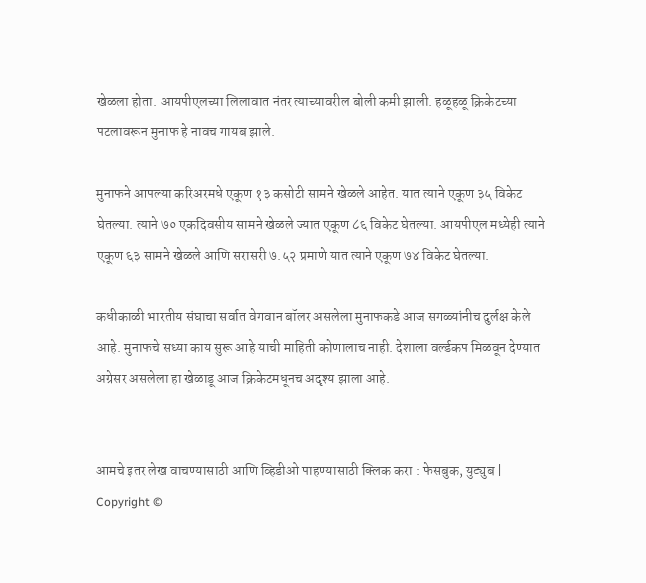खेळला होता. आयपीएलच्या लिलावात नंतर त्याच्यावरील बोली कमी झाली. हळूहळू क्रिकेटच्या पटलावरून मुनाफ हे नावच गायब झाले.

मुनाफने आपल्या करिअरमधे एकूण १३ कसोटी सामने खेळले आहेत. यात त्याने एकूण ३५ विकेट घेतल्या. त्याने ७० एकदिवसीय सामने खेळले ज्यात एकूण ८६ विकेट घेतल्या. आयपीएल मध्येही त्याने एकूण ६३ सामने खेळले आणि सरासरी ७.५२ प्रमाणे यात त्याने एकूण ७४ विकेट घेतल्या.

कधीकाळी भारतीय संघाचा सर्वात वेगवान बॉलर असलेला मुनाफकडे आज सगळ्यांनीच दुर्लक्ष केले आहे. मुनाफचे सध्या काय सुरू आहे याची माहिती कोणालाच नाही. देशाला वर्ल्डकप मिळवून देण्यात अग्रेसर असलेला हा खेळाडू आज क्रिकेटमधूनच अदृश्य झाला आहे.


आमचे इतर लेख वाचण्यासाठी आणि व्हिडीओ पाहण्यासाठी क्लिक करा : फेसबुक, युट्युब | Copyright ©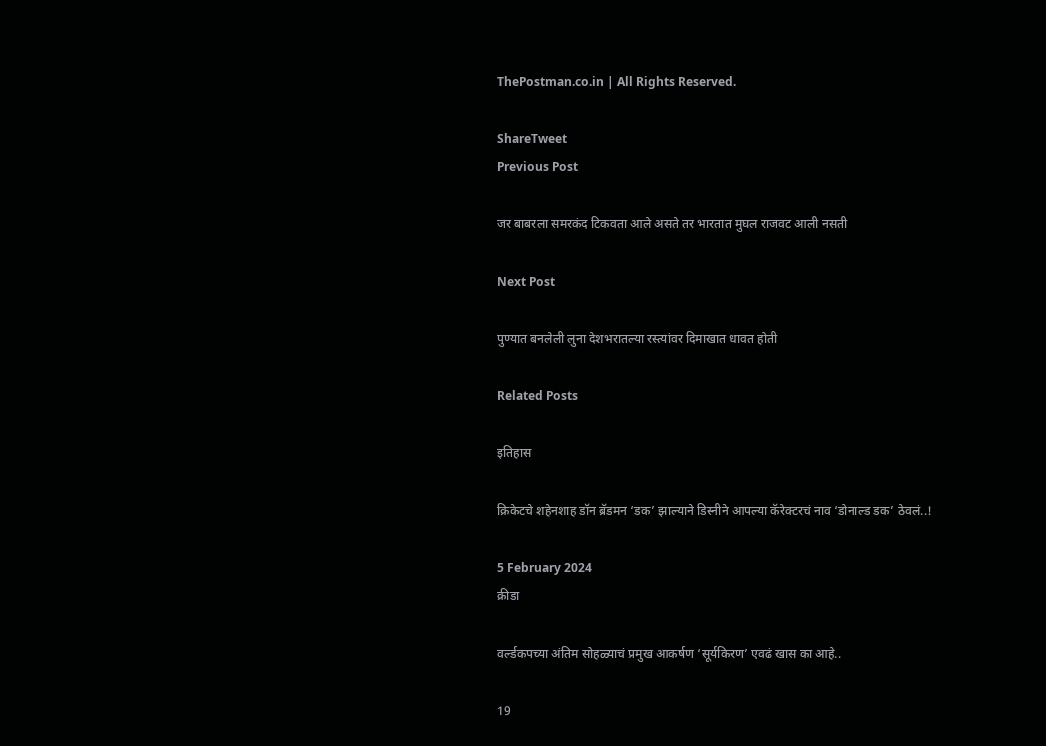ThePostman.co.in | All Rights Reserved.

ShareTweet
Previous Post

जर बाबरला समरकंद टिकवता आले असते तर भारतात मुघल राजवट आली नसती

Next Post

पुण्यात बनलेली लुना देशभरातल्या रस्त्यांवर दिमाखात धावत होती

Related Posts

इतिहास

क्रिकेटचे शहेनशाह डॉन ब्रॅडमन ‘डक’ झाल्याने डिस्नीने आपल्या कॅरेक्टरचं नाव ‘डोनाल्ड डक’ ठेवलं..!

5 February 2024
क्रीडा

वर्ल्डकपच्या अंतिम सोहळ्याचं प्रमुख आकर्षण ‘सूर्यकिरण’ एवढं खास का आहे..

19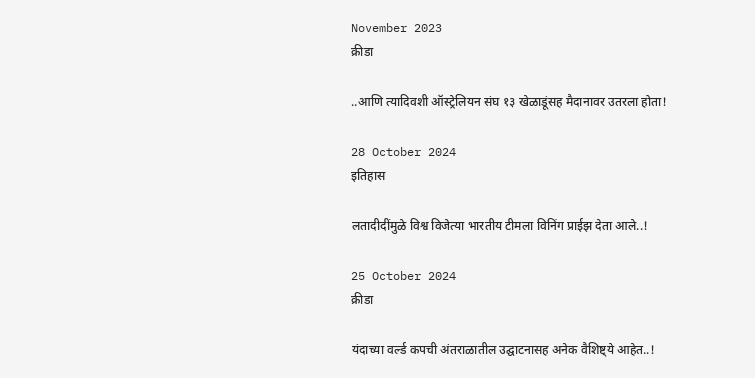November 2023
क्रीडा

..आणि त्यादिवशी ऑस्ट्रेलियन संघ १३ खेळाडूंसह मैदानावर उतरला होता!

28 October 2024
इतिहास

लतादीदींमुळे विश्व विजेत्या भारतीय टीमला विनिंग प्राईझ देता आले..!

25 October 2024
क्रीडा

यंदाच्या वर्ल्ड कपची अंतराळातील उद्घाटनासह अनेक वैशिष्ट्ये आहेत..!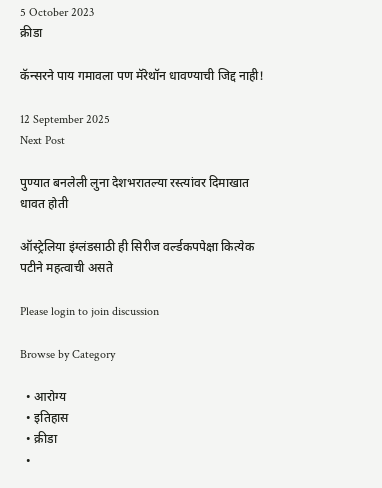5 October 2023
क्रीडा

कॅन्सरने पाय गमावला पण मॅरेथॉन धावण्याची जिद्द नाही!

12 September 2025
Next Post

पुण्यात बनलेली लुना देशभरातल्या रस्त्यांवर दिमाखात धावत होती

ऑस्ट्रेलिया इंग्लंडसाठी ही सिरीज वर्ल्डकपपेक्षा कित्येक पटीने महत्वाची असते

Please login to join discussion

Browse by Category

  • आरोग्य
  • इतिहास
  • क्रीडा
  •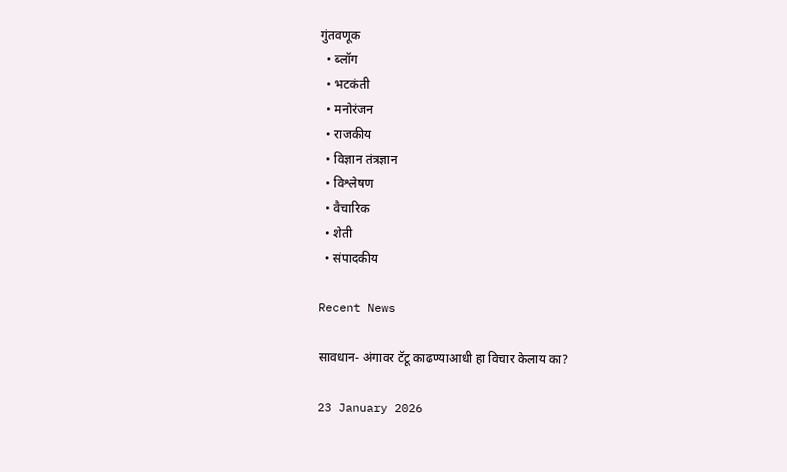गुंतवणूक
  • ब्लॉग
  • भटकंती
  • मनोरंजन
  • राजकीय
  • विज्ञान तंत्रज्ञान
  • विश्लेषण
  • वैचारिक
  • शेती
  • संपादकीय

Recent News

सावधान- अंगावर टॅटू काढण्याआधी हा विचार केलाय का?

23 January 2026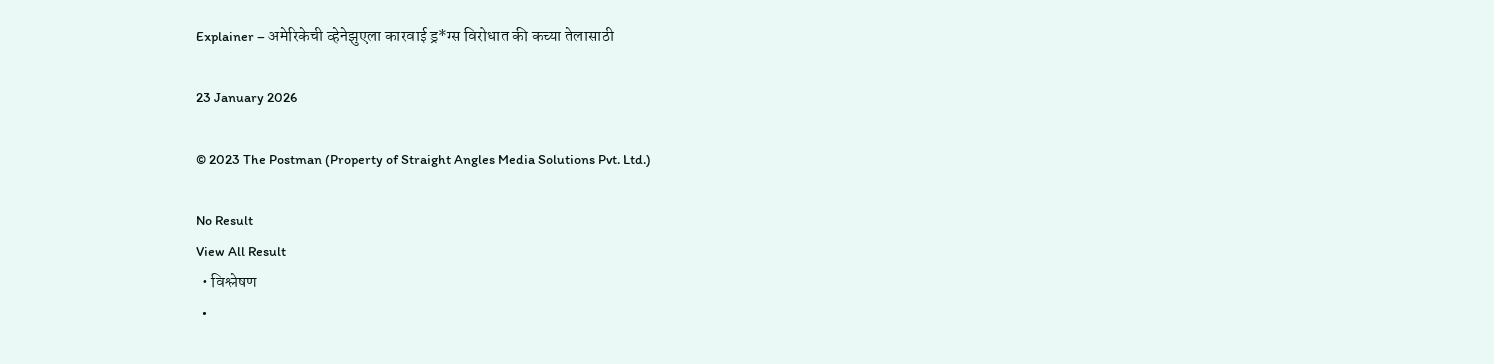Explainer – अमेरिकेची व्हेनेझुएला कारवाई ड्र*ग्स विरोधात की कच्या तेलासाठी

23 January 2026

© 2023 The Postman (Property of Straight Angles Media Solutions Pvt. Ltd.)

No Result
View All Result
  • विश्लेषण
  •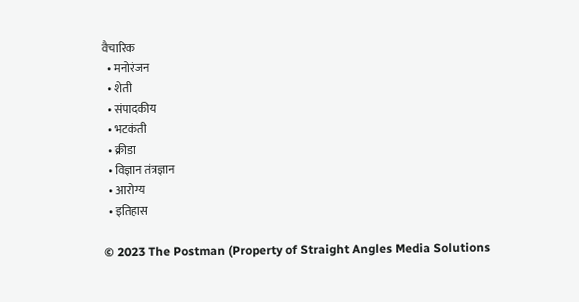वैचारिक
  • मनोरंजन
  • शेती
  • संपादकीय
  • भटकंती
  • क्रीडा
  • विज्ञान तंत्रज्ञान
  • आरोग्य
  • इतिहास

© 2023 The Postman (Property of Straight Angles Media Solutions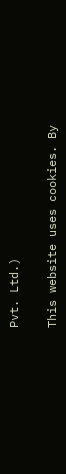Pvt. Ltd.)

This website uses cookies. By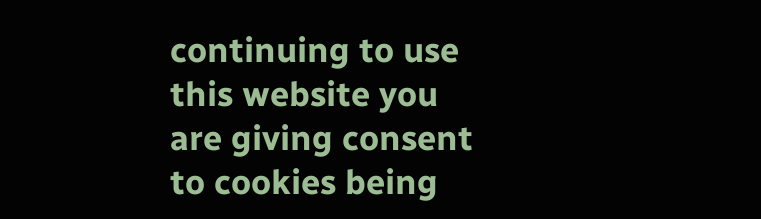continuing to use this website you are giving consent to cookies being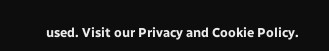used. Visit our Privacy and Cookie Policy.